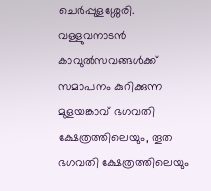ചെർപ്പുളശ്ശേരി. വള്ളുവനാടൻ കാവുൽസവങ്ങൾക്ക് സമാപനം കുറിക്കുന്ന മുളയങ്കാവ് ഭഗവതി ക്ഷേത്രത്തിലെയും, തൂത ഭഗവതി ക്ഷേത്രത്തിലെയും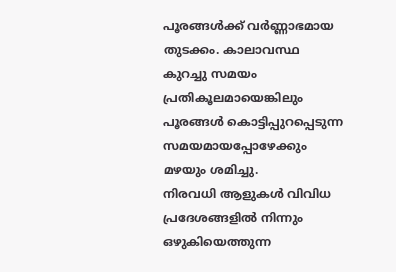പൂരങ്ങൾക്ക് വർണ്ണാഭമായ തുടക്കം. കാലാവസ്ഥ കുറച്ചു സമയം പ്രതികൂലമായെങ്കിലും പൂരങ്ങൾ കൊട്ടിപ്പുറപ്പെടുന്ന സമയമായപ്പോഴേക്കും മഴയും ശമിച്ചു.
നിരവധി ആളുകൾ വിവിധ പ്രദേശങ്ങളിൽ നിന്നും ഒഴുകിയെത്തുന്ന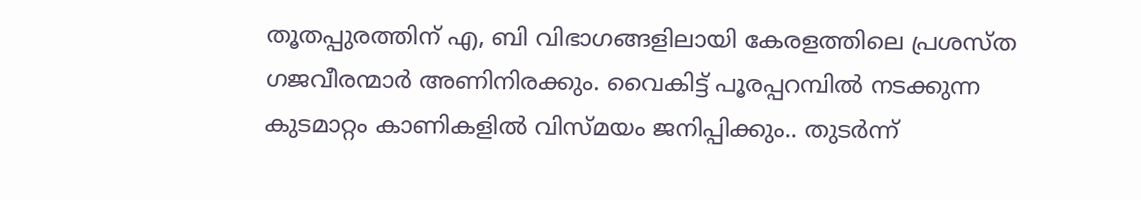തൂതപ്പുരത്തിന് എ, ബി വിഭാഗങ്ങളിലായി കേരളത്തിലെ പ്രശസ്ത ഗജവീരന്മാർ അണിനിരക്കും. വൈകിട്ട് പൂരപ്പറമ്പിൽ നടക്കുന്ന കുടമാറ്റം കാണികളിൽ വിസ്മയം ജനിപ്പിക്കും.. തുടർന്ന്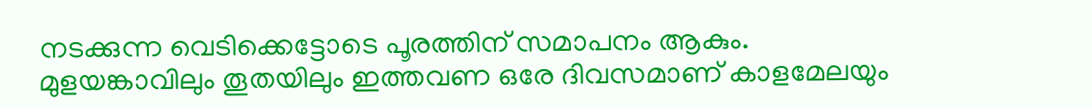നടക്കുന്ന വെടിക്കെട്ടോടെ പൂരത്തിന് സമാപനം ആകും. മുളയങ്കാവിലും തൂതയിലും ഇത്തവണ ഒരേ ദിവസമാണ് കാളമേലയും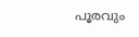പൂരവും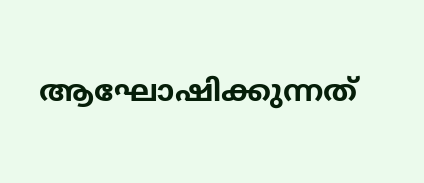ആഘോഷിക്കുന്നത്